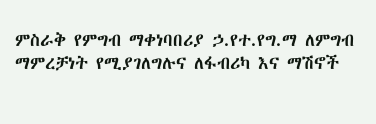ምስራቅ የምግብ ማቀነባበሪያ ኃ.የተ.የግ.ማ ለምግብ ማምረቻነት የሚያገለግሉና ለፋብሪካ እና ማሽኖች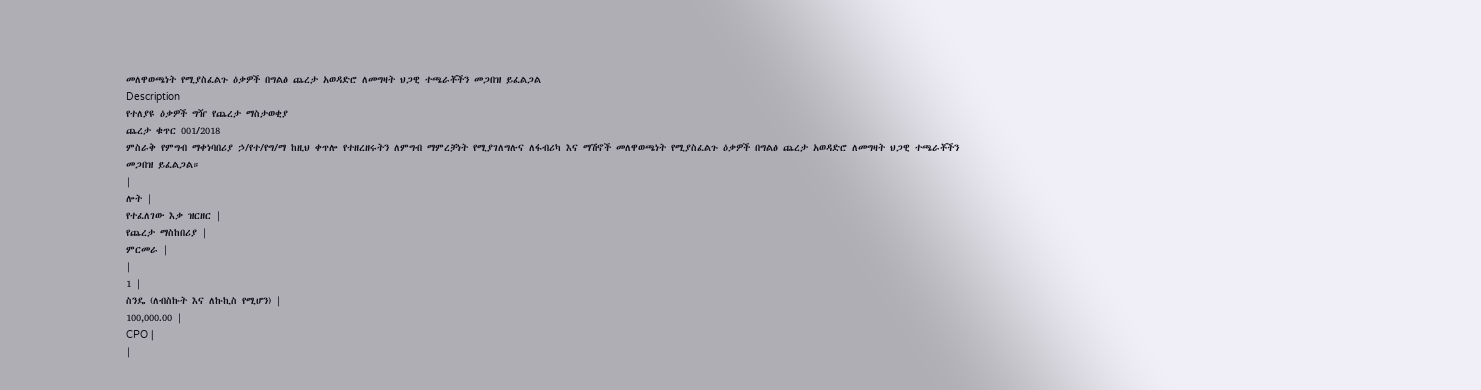መለዋወጫነት የሚያስፈልጉ ዕቃዎች በግልፅ ጨረታ አወዳድሮ ለመግዛት ህጋዊ ተጫራቾችን መጋበዝ ይፈልጋል
Description
የተለያዩ ዕቃዎች ግዥ የጨረታ ማስታወቂያ
ጨረታ ቁጥር 001/2018
ምስራቅ የምግብ ማቀነባበሪያ ኃ/የተ/የግ/ማ ከዚህ ቀጥሎ የተዘረዘሩትን ለምግብ ማምረቻነት የሚያገለግሉና ለፋብሪካ እና ማሽኖች መለዋወጫነት የሚያስፈልጉ ዕቃዎች በግልፅ ጨረታ አወዳድሮ ለመግዛት ህጋዊ ተጫራቾችን መጋበዝ ይፈልጋል።
|
ሎት |
የተፈለገው እቃ ዝርዘር |
የጨረታ ማስከበሪያ |
ምርመራ |
|
1 |
ስንዴ (ለብስኩት እና ለኩኪስ የሚሆን) |
100,000.00 |
CPO |
|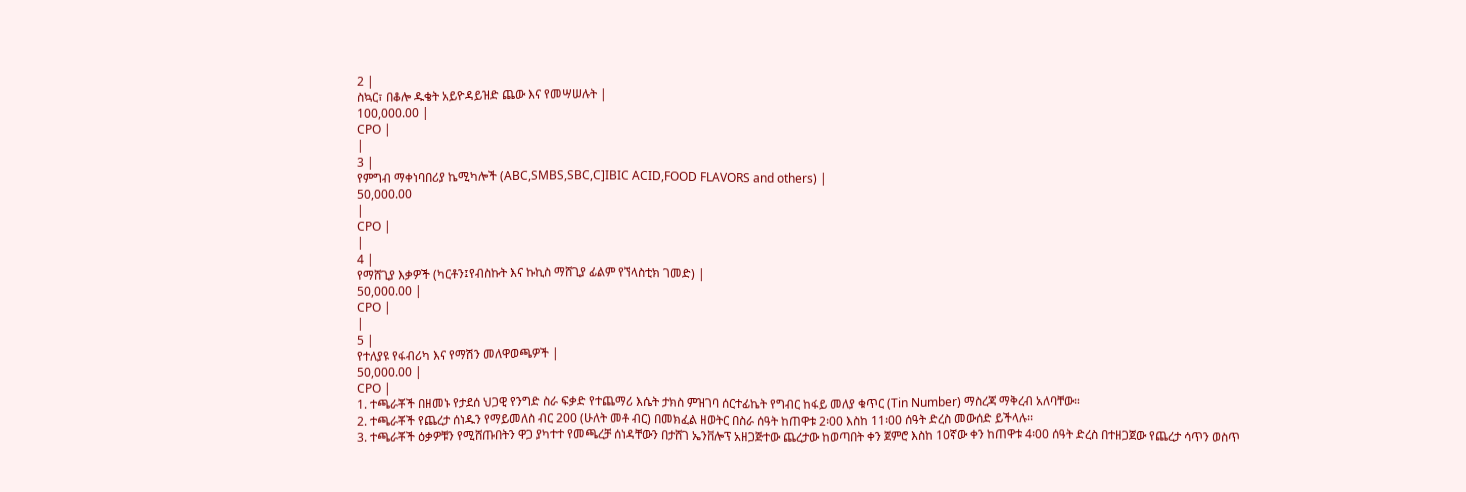2 |
ስኳር፣ በቆሎ ዱቄት አይዮዳይዝድ ጨው እና የመሣሠሉት |
100,000.00 |
CPO |
|
3 |
የምግብ ማቀነባበሪያ ኬሚካሎች (ABC,SMBS,SBC,C]IBIC ACID,FOOD FLAVORS and others) |
50,000.00
|
CPO |
|
4 |
የማሸጊያ እቃዎች (ካርቶን፤የብስኩት እና ኩኪስ ማሸጊያ ፊልም የኘላስቲክ ገመድ) |
50,000.00 |
CPO |
|
5 |
የተለያዩ የፋብሪካ እና የማሽን መለዋወጫዎች |
50,000.00 |
CPO |
1. ተጫራቾች በዘመኑ የታደሰ ህጋዊ የንግድ ስራ ፍቃድ የተጨማሪ እሴት ታክስ ምዝገባ ሰርተፊኬት የግብር ከፋይ መለያ ቁጥር (Tin Number) ማስረጃ ማቅረብ አለባቸው።
2. ተጫራቾች የጨረታ ሰነዱን የማይመለስ ብር 200 (ሁለት መቶ ብር) በመክፈል ዘወትር በስራ ሰዓት ከጠዋቱ 2፡00 እስከ 11፡00 ሰዓት ድረስ መውሰድ ይችላሉ፡፡
3. ተጫራቾች ዕቃዎቹን የሚሸጡበትን ዋጋ ያካተተ የመጫረቻ ሰነዳቸውን በታሸገ ኤንቨሎፕ አዘጋጅተው ጨረታው ከወጣበት ቀን ጀምሮ እስከ 10ኛው ቀን ከጠዋቱ 4፡00 ሰዓት ድረስ በተዘጋጀው የጨረታ ሳጥን ወስጥ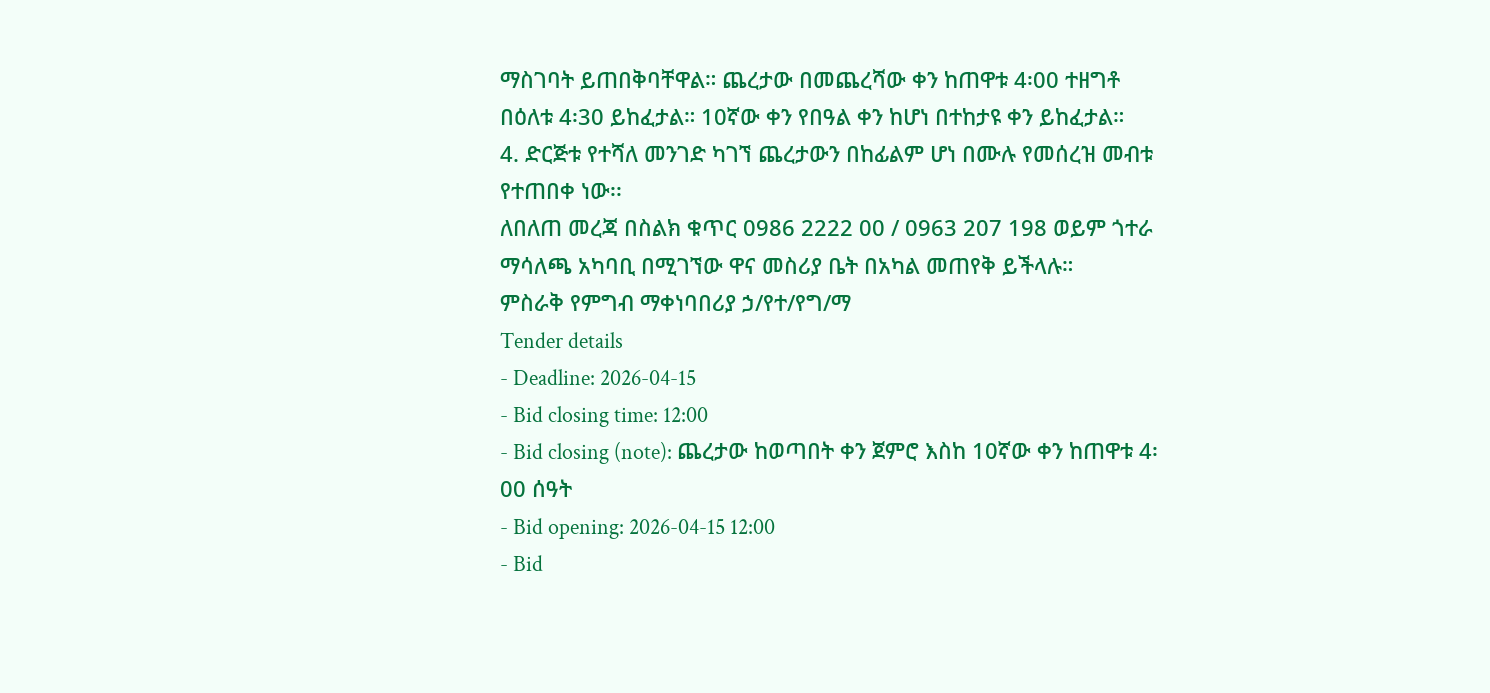ማስገባት ይጠበቅባቸዋል። ጨረታው በመጨረሻው ቀን ከጠዋቱ 4፡00 ተዘግቶ በዕለቱ 4፡30 ይከፈታል። 10ኛው ቀን የበዓል ቀን ከሆነ በተከታዩ ቀን ይከፈታል።
4. ድርጅቱ የተሻለ መንገድ ካገኘ ጨረታውን በከፊልም ሆነ በሙሉ የመሰረዝ መብቱ የተጠበቀ ነው፡፡
ለበለጠ መረጃ በስልክ ቁጥር 0986 2222 00 / 0963 207 198 ወይም ጎተራ ማሳለጫ አካባቢ በሚገኘው ዋና መስሪያ ቤት በአካል መጠየቅ ይችላሉ።
ምስራቅ የምግብ ማቀነባበሪያ ኃ/የተ/የግ/ማ
Tender details
- Deadline: 2026-04-15
- Bid closing time: 12:00
- Bid closing (note): ጨረታው ከወጣበት ቀን ጀምሮ እስከ 10ኛው ቀን ከጠዋቱ 4፡00 ሰዓት
- Bid opening: 2026-04-15 12:00
- Bid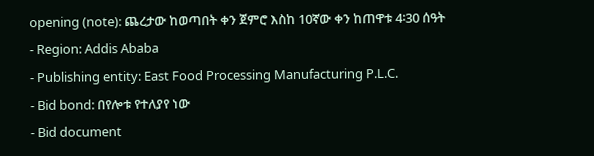opening (note): ጨረታው ከወጣበት ቀን ጀምሮ እስከ 10ኛው ቀን ከጠዋቱ 4፡30 ሰዓት
- Region: Addis Ababa
- Publishing entity: East Food Processing Manufacturing P.L.C.
- Bid bond: በየሎቱ የተለያየ ነው
- Bid document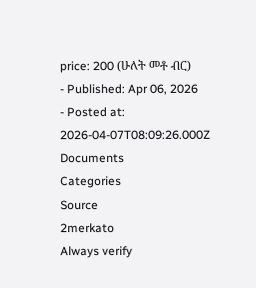price: 200 (ሁለት መቶ ብር)
- Published: Apr 06, 2026
- Posted at: 2026-04-07T08:09:26.000Z
Documents
Categories
Source
2merkato
Always verify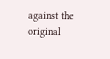against the original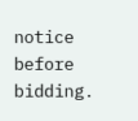notice before bidding.